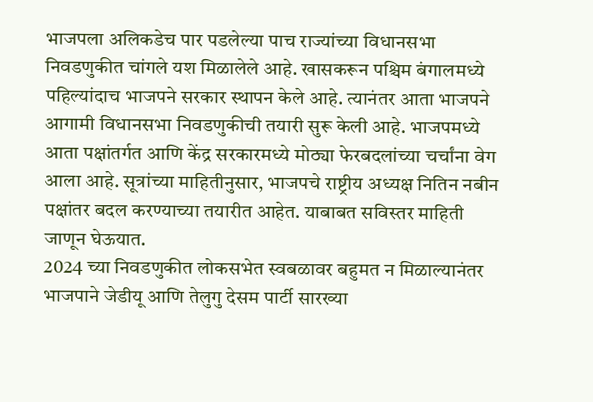भाजपला अलिकडेच पार पडलेल्या पाच राज्यांच्या विधानसभा निवडणुकीत चांगले यश मिळालेले आहे. खासकरून पश्चिम बंगालमध्ये पहिल्यांदाच भाजपने सरकार स्थापन केले आहे. त्यानंतर आता भाजपने आगामी विधानसभा निवडणुकीची तयारी सुरू केली आहे. भाजपमध्ये आता पक्षांतर्गत आणि केंद्र सरकारमध्ये मोठ्या फेरबदलांच्या चर्चांना वेग आला आहे. सूत्रांच्या माहितीनुसार, भाजपचे राष्ट्रीय अध्यक्ष नितिन नबीन पक्षांतर बदल करण्याच्या तयारीत आहेत. याबाबत सविस्तर माहिती जाणून घेऊयात.
2024 च्या निवडणुकीत लोकसभेत स्वबळावर बहुमत न मिळाल्यानंतर भाजपाने जेडीयू आणि तेलुगु देसम पार्टी सारख्या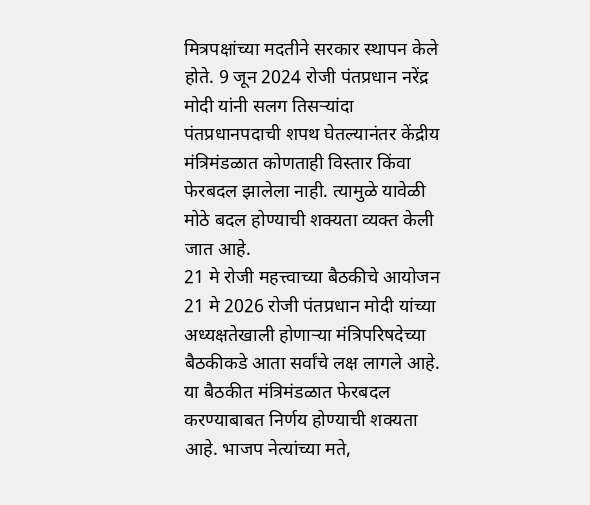मित्रपक्षांच्या मदतीने सरकार स्थापन केले होते. 9 जून 2024 रोजी पंतप्रधान नरेंद्र मोदी यांनी सलग तिसऱ्यांदा पंतप्रधानपदाची शपथ घेतल्यानंतर केंद्रीय मंत्रिमंडळात कोणताही विस्तार किंवा फेरबदल झालेला नाही. त्यामुळे यावेळी मोठे बदल होण्याची शक्यता व्यक्त केली जात आहे.
21 मे रोजी महत्त्वाच्या बैठकीचे आयोजन
21 मे 2026 रोजी पंतप्रधान मोदी यांच्या अध्यक्षतेखाली होणाऱ्या मंत्रिपरिषदेच्या बैठकीकडे आता सर्वांचे लक्ष लागले आहे. या बैठकीत मंत्रिमंडळात फेरबदल करण्याबाबत निर्णय होण्याची शक्यता आहे. भाजप नेत्यांच्या मते,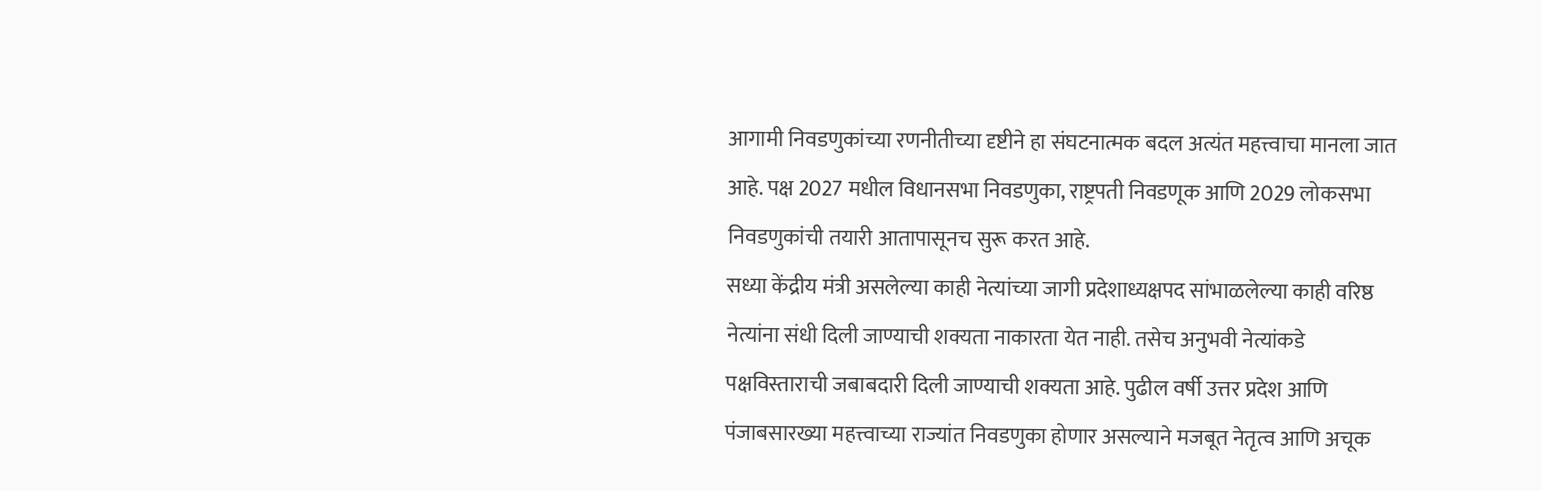आगामी निवडणुकांच्या रणनीतीच्या दृष्टीने हा संघटनात्मक बदल अत्यंत महत्त्वाचा मानला जात आहे. पक्ष 2027 मधील विधानसभा निवडणुका, राष्ट्रपती निवडणूक आणि 2029 लोकसभा निवडणुकांची तयारी आतापासूनच सुरू करत आहे.
सध्या केंद्रीय मंत्री असलेल्या काही नेत्यांच्या जागी प्रदेशाध्यक्षपद सांभाळलेल्या काही वरिष्ठ नेत्यांना संधी दिली जाण्याची शक्यता नाकारता येत नाही. तसेच अनुभवी नेत्यांकडे पक्षविस्ताराची जबाबदारी दिली जाण्याची शक्यता आहे. पुढील वर्षी उत्तर प्रदेश आणि पंजाबसारख्या महत्त्वाच्या राज्यांत निवडणुका होणार असल्याने मजबूत नेतृत्व आणि अचूक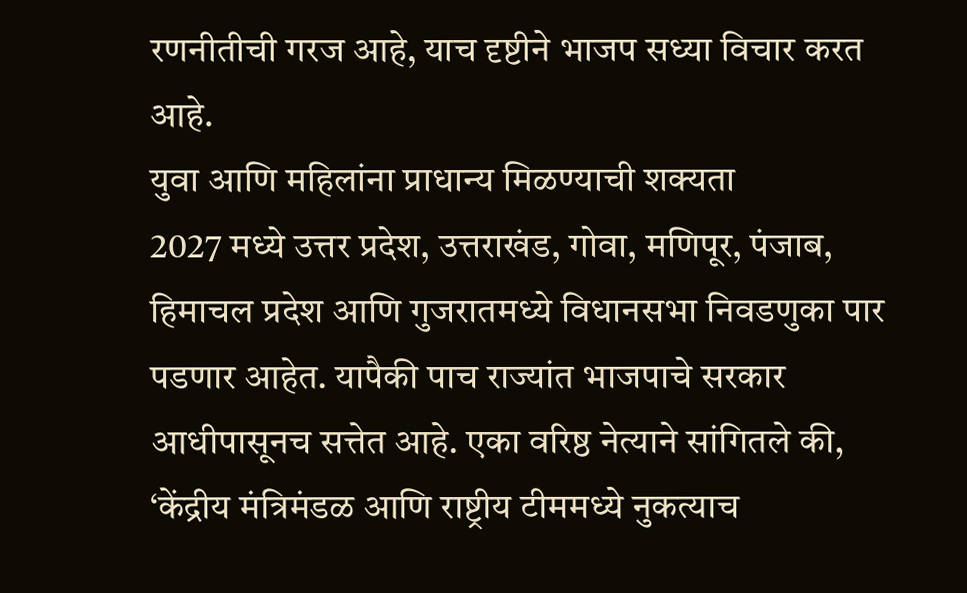रणनीतीची गरज आहे, याच दृष्टीने भाजप सध्या विचार करत आहे.
युवा आणि महिलांना प्राधान्य मिळण्याची शक्यता
2027 मध्ये उत्तर प्रदेश, उत्तराखंड, गोवा, मणिपूर, पंजाब, हिमाचल प्रदेश आणि गुजरातमध्ये विधानसभा निवडणुका पार पडणार आहेत. यापैकी पाच राज्यांत भाजपाचे सरकार आधीपासूनच सत्तेत आहे. एका वरिष्ठ नेत्याने सांगितले की, ‘केंद्रीय मंत्रिमंडळ आणि राष्ट्रीय टीममध्ये नुकत्याच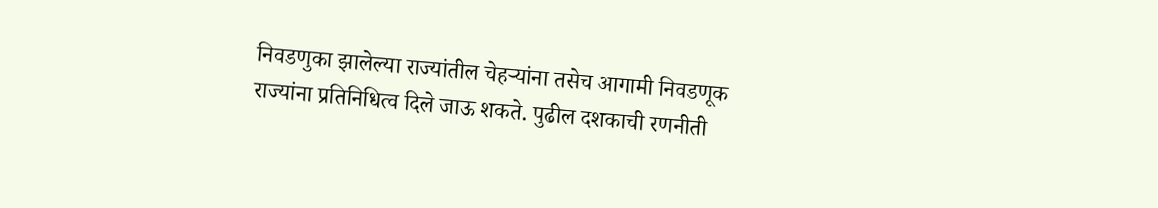निवडणुका झालेल्या राज्यांतील चेहऱ्यांना तसेच आगामी निवडणूक राज्यांना प्रतिनिधित्व दिले जाऊ शकते. पुढील दशकाची रणनीती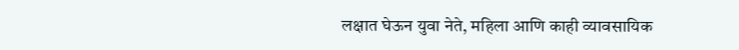लक्षात घेऊन युवा नेते, महिला आणि काही व्यावसायिक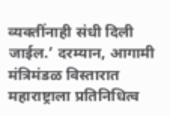व्यक्तींनाही संधी दिली जाईल.’ दरम्यान, आगामी मंत्रिमंडळ विस्तारात महाराष्ट्राला प्रतिनिधित्व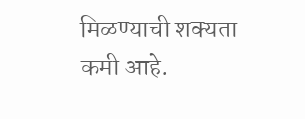मिळण्याची शक्यता कमी आहे.